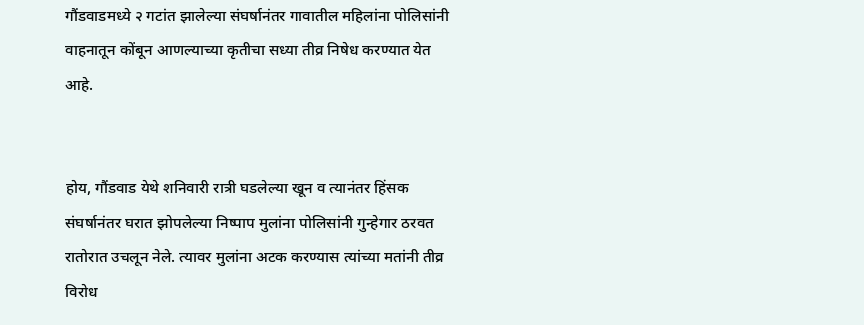गौंडवाडमध्ये २ गटांत झालेल्या संघर्षानंतर गावातील महिलांना पोलिसांनी वाहनातून कोंबून आणल्याच्या कृतीचा सध्या तीव्र निषेध करण्यात येत आहे.


होय, गौंडवाड येथे शनिवारी रात्री घडलेल्या खून व त्यानंतर हिंसक संघर्षानंतर घरात झोपलेल्या निष्पाप मुलांना पोलिसांनी गुन्हेगार ठरवत रातोरात उचलून नेले. त्यावर मुलांना अटक करण्यास त्यांच्या मतांनी तीव्र विरोध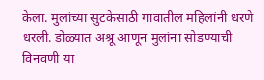केला. मुलांच्या सुटकेसाठी गावातील महिलांनी धरणे धरली. डोळ्यात अश्रू आणून मुलांना सोडण्याची विनवणी या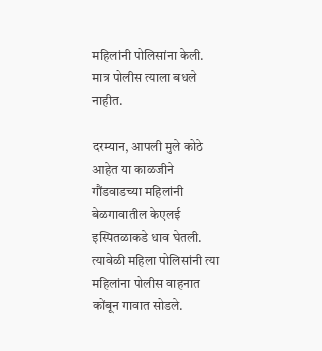महिलांनी पोलिसांना केली. मात्र पोलीस त्याला बधले नाहीत.

दरम्यान, आपली मुले कोठे आहेत या काळजीने गौंडवाडच्या महिलांनी बेळगावातील केएलई इस्पितळाकडे धाव घेतली. त्यावेळी महिला पोलिसांनी त्या महिलांना पोलीस वाहनात कोंबून गावात सोडले.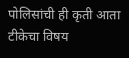पोलिसांची ही कृती आता टीकेचा विषय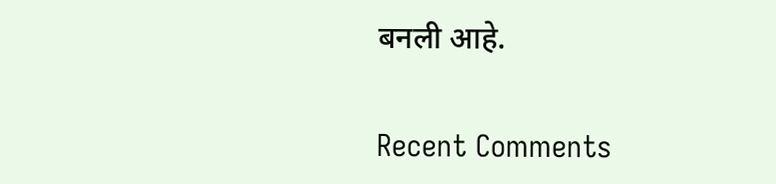बनली आहे.


Recent Comments